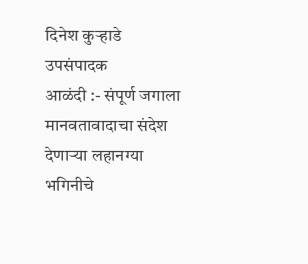दिनेश कुऱ्हाडे
उपसंपादक
आळंदी :- संपूर्ण जगाला मानवतावादाचा संदेश देणाऱ्या लहानग्या भगिनीचे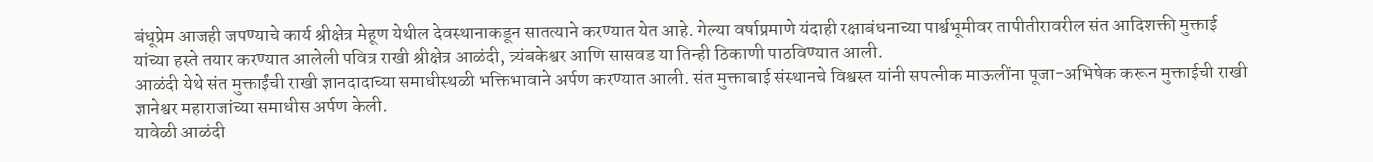बंधूप्रेम आजही जपण्याचे कार्य श्रीक्षेत्र मेहूण येथील देवस्थानाकडून सातत्याने करण्यात येत आहे. गेल्या वर्षाप्रमाणे यंदाही रक्षाबंधनाच्या पार्श्वभूमीवर तापीतीरावरील संत आदिशक्ती मुक्ताई यांच्या हस्ते तयार करण्यात आलेली पवित्र राखी श्रीक्षेत्र आळंदी, त्र्यंबकेश्वर आणि सासवड या तिन्ही ठिकाणी पाठविण्यात आली.
आळंदी येथे संत मुक्ताईंची राखी ज्ञानदादाच्या समाधीस्थळी भक्तिभावाने अर्पण करण्यात आली. संत मुक्ताबाई संस्थानचे विश्वस्त यांनी सपत्नीक माऊलींना पूजा-अभिषेक करून मुक्ताईची राखी ज्ञानेश्वर महाराजांच्या समाधीस अर्पण केली.
यावेळी आळंदी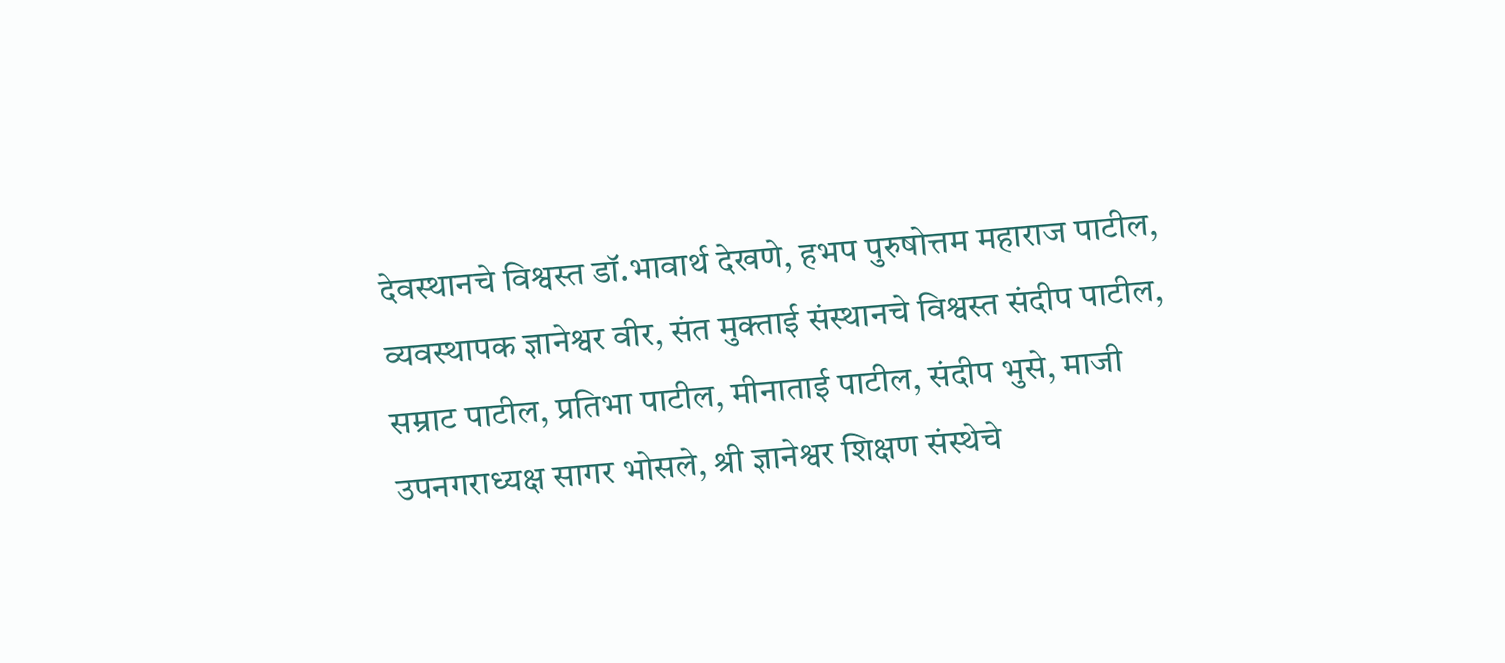देवस्थानचे विश्वस्त डॉ.भावार्थ देखणे, हभप पुरुषोत्तम महाराज पाटील, व्यवस्थापक ज्ञानेश्वर वीर, संत मुक्ताई संस्थानचे विश्वस्त संदीप पाटील, सम्राट पाटील, प्रतिभा पाटील, मीनाताई पाटील, संदीप भुसे, माजी उपनगराध्यक्ष सागर भोसले, श्री ज्ञानेश्वर शिक्षण संस्थेचे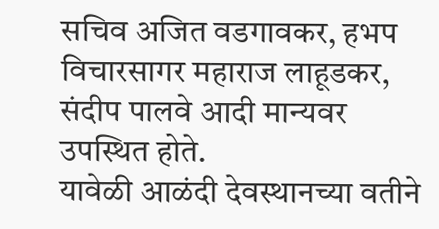सचिव अजित वडगावकर, हभप विचारसागर महाराज लाहूडकर, संदीप पालवे आदी मान्यवर उपस्थित होते.
यावेळी आळंदी देवस्थानच्या वतीने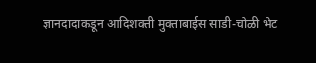ज्ञानदादाकडून आदिशक्ती मुक्ताबाईस साडी-चोळी भेट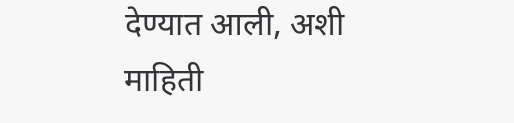देण्यात आली, अशी माहिती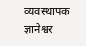व्यवस्थापक ज्ञानेश्वर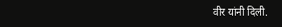वीर यांनी दिली.